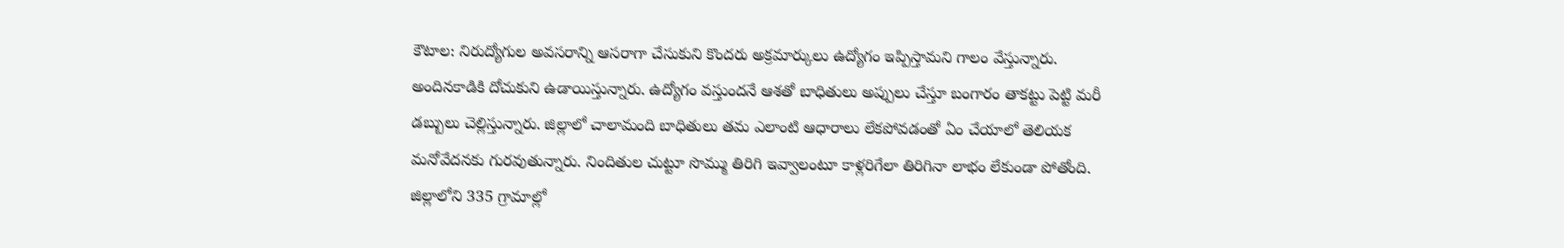కౌటాల: నిరుద్యోగుల అవసరాన్ని ఆసరాగా చేసుకుని కొందరు అక్రమార్కులు ఉద్యోగం ఇప్పిస్తామని గాలం వేస్తున్నారు. అందినకాడికి దోచుకుని ఉడాయిస్తున్నారు. ఉద్యోగం వస్తుందనే ఆశతో బాధితులు అప్పులు చేస్తూ బంగారం తాకట్టు పెట్టి మరీ డబ్బులు చెల్లిస్తున్నారు. జిల్లాలో చాలామంది బాధితులు తమ ఎలాంటి ఆధారాలు లేకపోవడంతో ఏం చేయాలో తెలియక మనోవేదనకు గురవుతున్నారు. నిందితుల చుట్టూ సొమ్ము తిరిగి ఇవ్వాలంటూ కాళ్లరిగేలా తిరిగినా లాభం లేకుండా పోతోంది. జిల్లాలోని 335 గ్రామాల్లో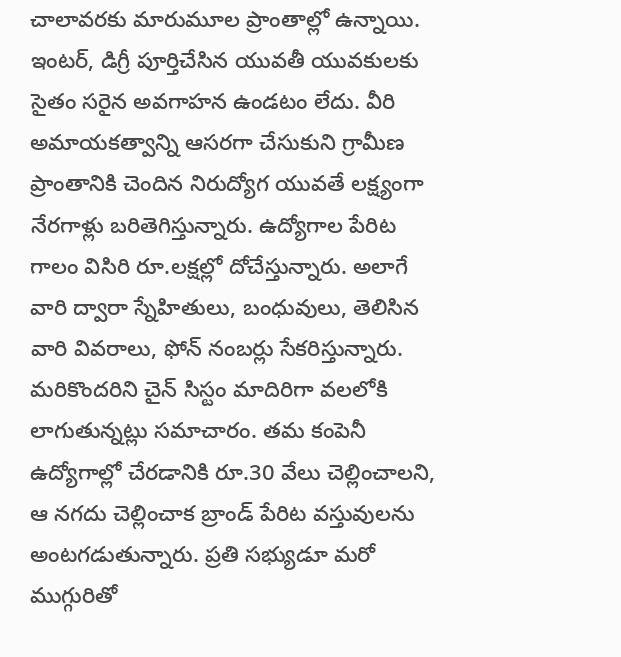చాలావరకు మారుమూల ప్రాంతాల్లో ఉన్నాయి. ఇంటర్, డిగ్రీ పూర్తిచేసిన యువతీ యువకులకు సైతం సరైన అవగాహన ఉండటం లేదు. వీరి అమాయకత్వాన్ని ఆసరగా చేసుకుని గ్రామీణ ప్రాంతానికి చెందిన నిరుద్యోగ యువతే లక్ష్యంగా నేరగాళ్లు బరితెగిస్తున్నారు. ఉద్యోగాల పేరిట గాలం విసిరి రూ.లక్షల్లో దోచేస్తున్నారు. అలాగే వారి ద్వారా స్నేహితులు, బంధువులు, తెలిసిన వారి వివరాలు, ఫోన్ నంబర్లు సేకరిస్తున్నారు. మరికొందరిని చైన్ సిస్టం మాదిరిగా వలలోకి లాగుతున్నట్లు సమాచారం. తమ కంపెనీ ఉద్యోగాల్లో చేరడానికి రూ.30 వేలు చెల్లించాలని, ఆ నగదు చెల్లించాక బ్రాండ్ పేరిట వస్తువులను అంటగడుతున్నారు. ప్రతి సభ్యుడూ మరో ముగ్గురితో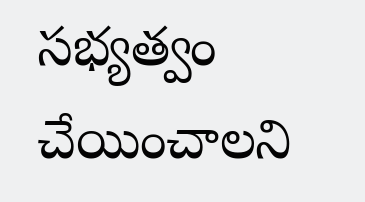సభ్యత్వం చేయించాలని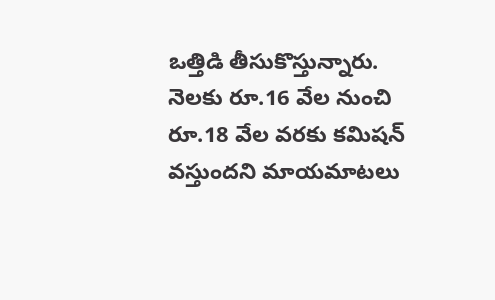ఒత్తిడి తీసుకొస్తున్నారు. నెలకు రూ.16 వేల నుంచి రూ.18 వేల వరకు కమిషన్ వస్తుందని మాయమాటలు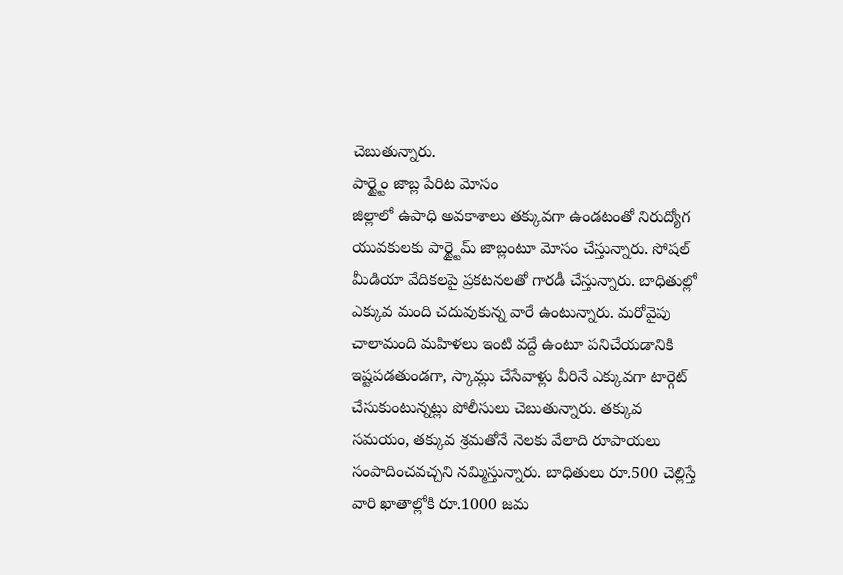చెబుతున్నారు.
పార్ట్టైం జాబ్ల పేరిట మోసం
జిల్లాలో ఉపాధి అవకాశాలు తక్కువగా ఉండటంతో నిరుద్యోగ యువకులకు పార్ట్టైమ్ జాబ్లంటూ మోసం చేస్తున్నారు. సోషల్ మీడియా వేదికలపై ప్రకటనలతో గారడీ చేస్తున్నారు. బాధితుల్లో ఎక్కువ మంది చదువుకున్న వారే ఉంటున్నారు. మరోవైపు చాలామంది మహిళలు ఇంటి వద్దే ఉంటూ పనిచేయడానికి ఇష్టపడతుండగా, స్కామ్లు చేసేవాళ్లు వీరినే ఎక్కువగా టార్గెట్ చేసుకుంటున్నట్లు పోలీసులు చెబుతున్నారు. తక్కువ సమయం, తక్కువ శ్రమతోనే నెలకు వేలాది రూపాయలు సంపాదించవచ్చని నమ్మిస్తున్నారు. బాధితులు రూ.500 చెల్లిస్తే వారి ఖాతాల్లోకి రూ.1000 జమ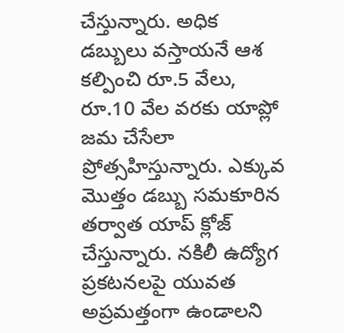చేస్తున్నారు. అధిక డబ్బులు వస్తాయనే ఆశ కల్పించి రూ.5 వేలు, రూ.10 వేల వరకు యాప్లో జమ చేసేలా ప్రోత్సహిస్తున్నారు. ఎక్కువ మొత్తం డబ్బు సమకూరిన తర్వాత యాప్ క్లోజ్ చేస్తున్నారు. నకిలీ ఉద్యోగ ప్రకటనలపై యువత అప్రమత్తంగా ఉండాలని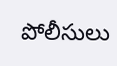పోలీసులు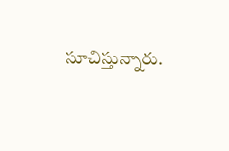సూచిస్తున్నారు.